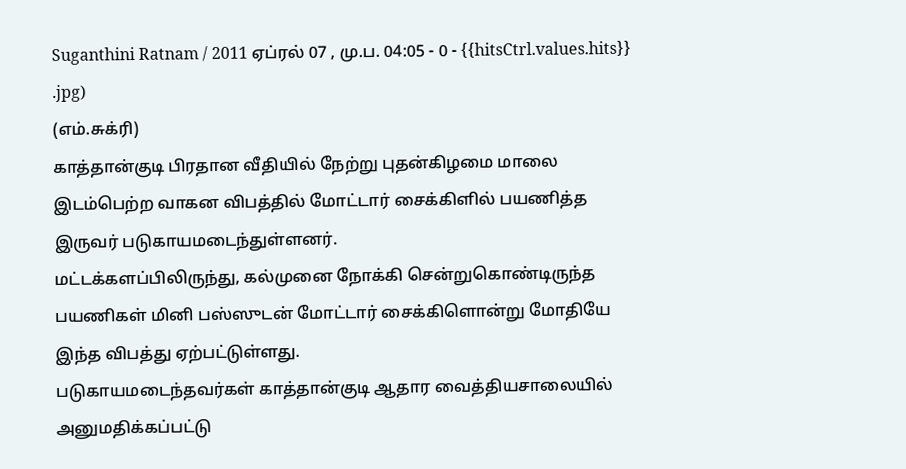Suganthini Ratnam / 2011 ஏப்ரல் 07 , மு.ப. 04:05 - 0 - {{hitsCtrl.values.hits}}
.jpg)
(எம்.சுக்ரி)
காத்தான்குடி பிரதான வீதியில் நேற்று புதன்கிழமை மாலை இடம்பெற்ற வாகன விபத்தில் மோட்டார் சைக்கிளில் பயணித்த இருவர் படுகாயமடைந்துள்ளனர்.
மட்டக்களப்பிலிருந்து, கல்முனை நோக்கி சென்றுகொண்டிருந்த பயணிகள் மினி பஸ்ஸுடன் மோட்டார் சைக்கிளொன்று மோதியே இந்த விபத்து ஏற்பட்டுள்ளது.
படுகாயமடைந்தவர்கள் காத்தான்குடி ஆதார வைத்தியசாலையில் அனுமதிக்கப்பட்டு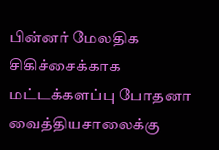பின்னர் மேலதிக சிகிச்சைக்காக மட்டக்களப்பு போதனா வைத்தியசாலைக்கு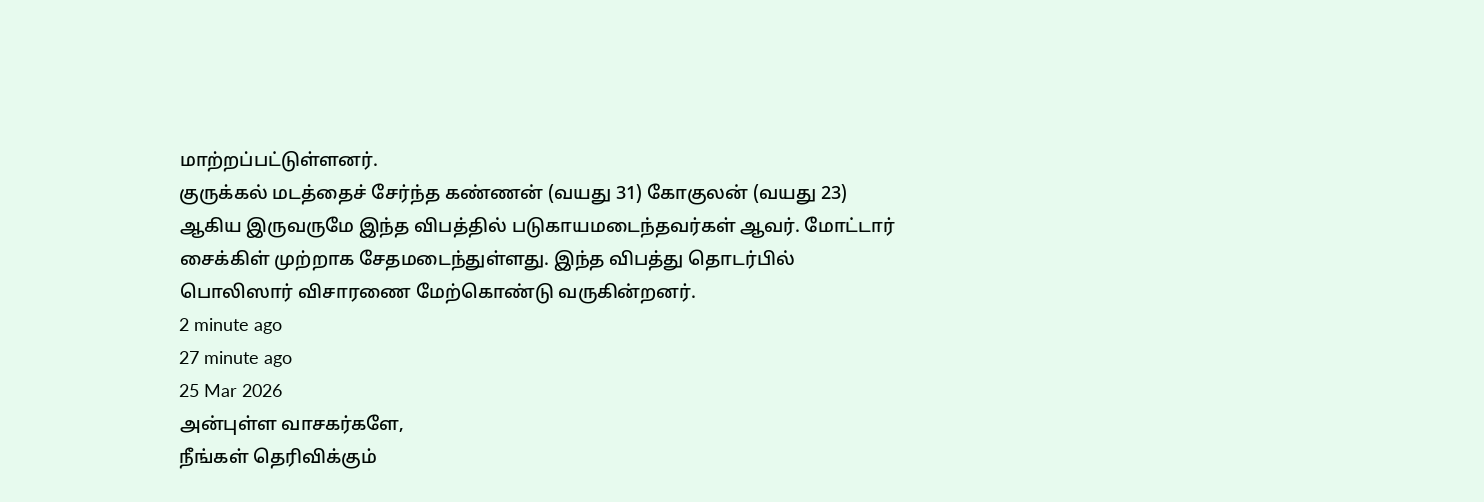மாற்றப்பட்டுள்ளனர்.
குருக்கல் மடத்தைச் சேர்ந்த கண்ணன் (வயது 31) கோகுலன் (வயது 23) ஆகிய இருவருமே இந்த விபத்தில் படுகாயமடைந்தவர்கள் ஆவர். மோட்டார் சைக்கிள் முற்றாக சேதமடைந்துள்ளது. இந்த விபத்து தொடர்பில் பொலிஸார் விசாரணை மேற்கொண்டு வருகின்றனர்.
2 minute ago
27 minute ago
25 Mar 2026
அன்புள்ள வாசகர்களே,
நீங்கள் தெரிவிக்கும்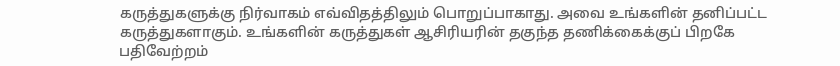கருத்துகளுக்கு நிர்வாகம் எவ்விதத்திலும் பொறுப்பாகாது. அவை உங்களின் தனிப்பட்ட கருத்துகளாகும். உங்களின் கருத்துகள் ஆசிரியரின் தகுந்த தணிக்கைக்குப் பிறகே பதிவேற்றம்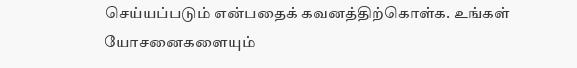செய்யப்படும் என்பதைக் கவனத்திற்கொள்க. உங்கள் யோசனைகளையும்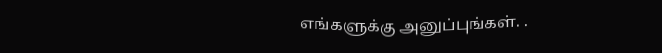எங்களுக்கு அனுப்புங்கள். .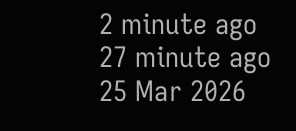2 minute ago
27 minute ago
25 Mar 2026